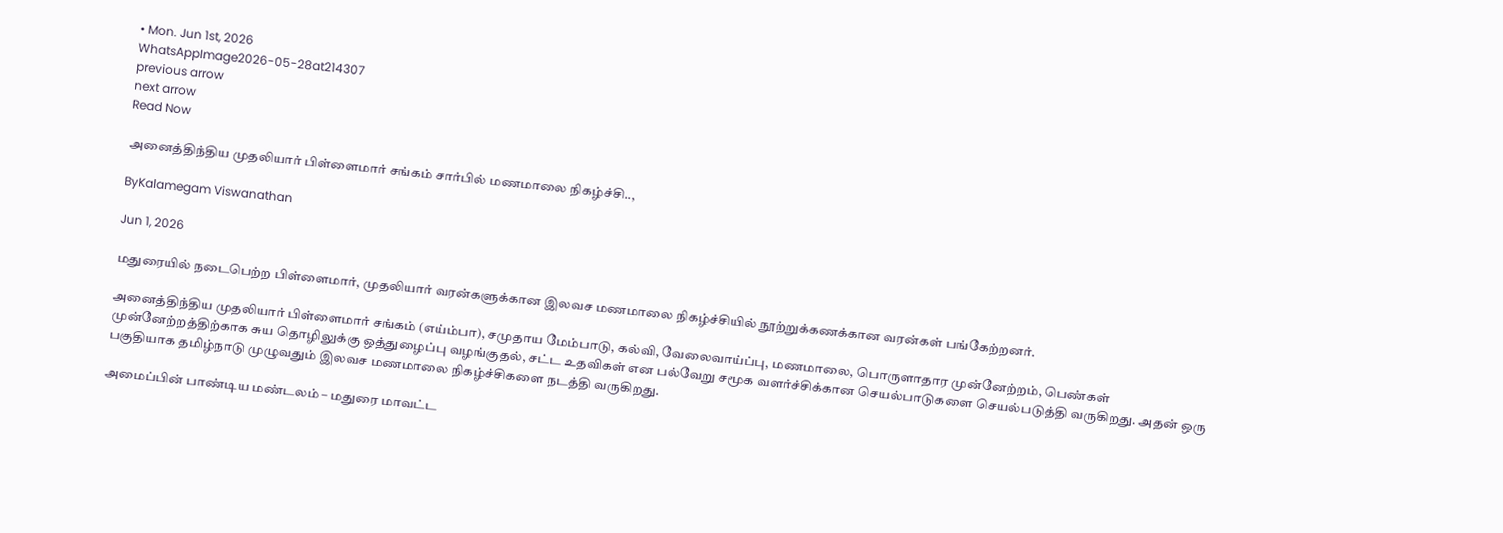• Mon. Jun 1st, 2026
WhatsAppImage2026-05-28at214307
previous arrow
next arrow
Read Now

அனைத்திந்திய முதலியார் பிள்ளைமார் சங்கம் சார்பில் மணமாலை நிகழ்ச்சி..,

ByKalamegam Viswanathan

Jun 1, 2026

மதுரையில் நடைபெற்ற பிள்ளைமார், முதலியார் வரன்களுக்கான இலவச மணமாலை நிகழ்ச்சியில் நூற்றுக்கணக்கான வரன்கள் பங்கேற்றனர்.

அனைத்திந்திய முதலியார் பிள்ளைமார் சங்கம் (எய்ம்பா), சமுதாய மேம்பாடு, கல்வி, வேலைவாய்ப்பு, மணமாலை, பொருளாதார முன்னேற்றம், பெண்கள் முன்னேற்றத்திற்காக சுய தொழிலுக்கு ஒத்துழைப்பு வழங்குதல், சட்ட உதவிகள் என பல்வேறு சமூக வளர்ச்சிக்கான செயல்பாடுகளை செயல்படுத்தி வருகிறது. அதன் ஒரு பகுதியாக தமிழ்நாடு முழுவதும் இலவச மணமாலை நிகழ்ச்சிகளை நடத்தி வருகிறது.

அமைப்பின் பாண்டிய மண்டலம் – மதுரை மாவட்ட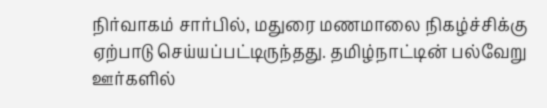நிர்வாகம் சார்பில், மதுரை மணமாலை நிகழ்ச்சிக்கு ஏற்பாடு செய்யப்பட்டிருந்தது. தமிழ்நாட்டின் பல்வேறு ஊர்களில்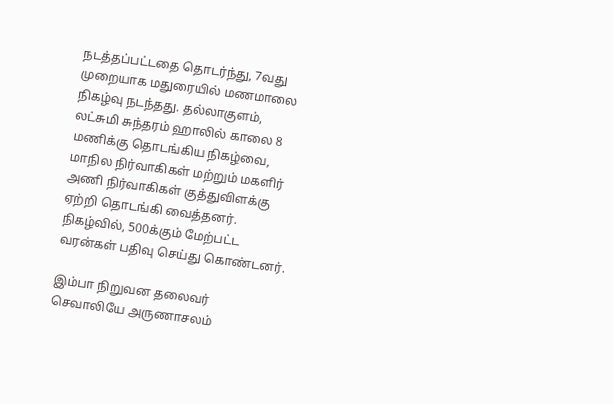நடத்தப்பட்டதை தொடர்ந்து, 7வது முறையாக மதுரையில் மணமாலை நிகழ்வு நடந்தது. தல்லாகுளம், லட்சுமி சுந்தரம் ஹாலில் காலை 8 மணிக்கு தொடங்கிய நிகழ்வை, மாநில நிர்வாகிகள் மற்றும் மகளிர் அணி நிர்வாகிகள் குத்துவிளக்கு ஏற்றி தொடங்கி வைத்தனர். நிகழ்வில், 500க்கும் மேற்பட்ட வரன்கள் பதிவு செய்து கொண்டனர்.

இம்பா நிறுவன தலைவர் செவாலியே அருணாசலம்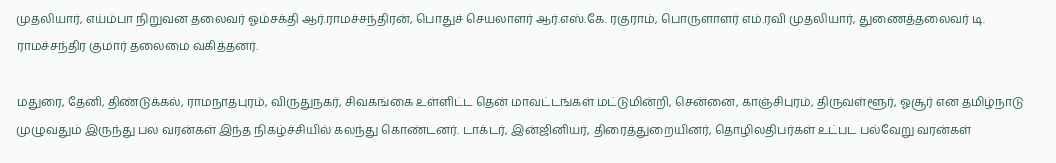முதலியார், எய்ம்பா நிறுவன தலைவர் ஓம்சக்தி ஆர்.ராமச்சந்திரன், பொதுச் செயலாளர் ஆர்.எஸ்.கே. ரகுராம், பொருளாளர் எம்.ரவி முதலியார், துணைத்தலைவர் டி. ராமச்சந்திர குமார் தலைமை வகித்தனர்.

மதுரை, தேனி, திண்டுக்கல், ராமநாதபுரம், விருதுநகர், சிவகங்கை உள்ளிட்ட தென் மாவட்டங்கள் மட்டுமின்றி, சென்னை, காஞ்சிபுரம், திருவள்ளூர், ஓசூர் என தமிழ்நாடு முழுவதும் இருந்து பல வரன்கள் இந்த நிகழ்ச்சியில் கலந்து கொண்டனர். டாக்டர், இன்ஜினியர், திரைத்துறையினர், தொழிலதிபர்கள் உட்பட பல்வேறு வரன்கள்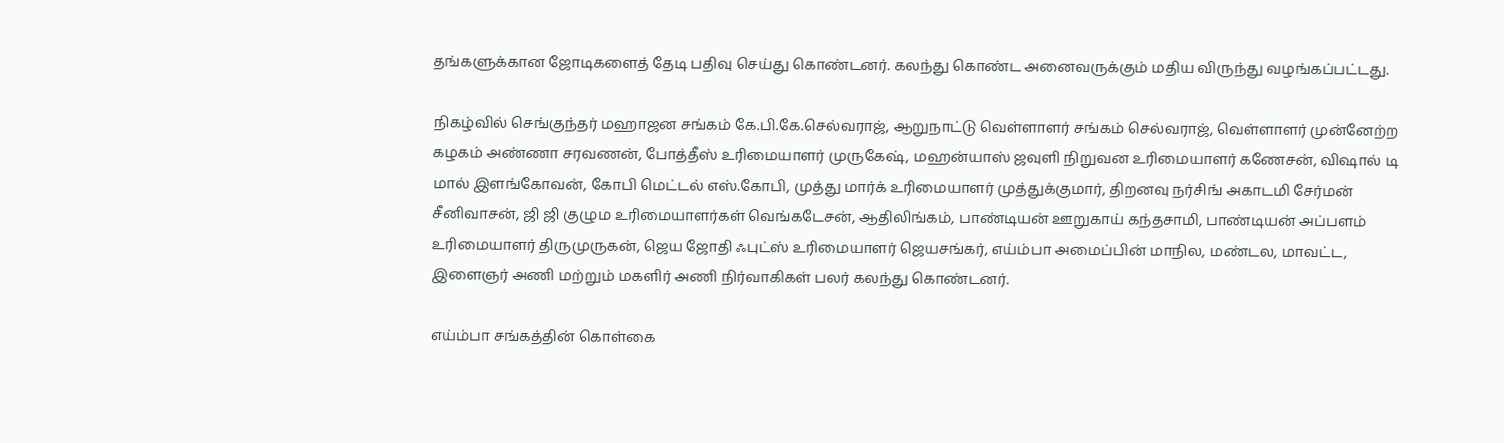தங்களுக்கான ஜோடிகளைத் தேடி பதிவு செய்து கொண்டனர். கலந்து கொண்ட அனைவருக்கும் மதிய விருந்து வழங்கப்பட்டது.

நிகழ்வில் செங்குந்தர் மஹாஜன சங்கம் கே.பி.கே.செல்வராஜ், ஆறுநாட்டு வெள்ளாளர் சங்கம் செல்வராஜ், வெள்ளாளர் முன்னேற்ற கழகம் அண்ணா சரவணன், போத்தீஸ் உரிமையாளர் முருகேஷ், மஹன்யாஸ் ஜவுளி நிறுவன உரிமையாளர் கணேசன், விஷால் டி மால் இளங்கோவன், கோபி மெட்டல் எஸ்.கோபி, முத்து மார்க் உரிமையாளர் முத்துக்குமார், திறனவு நர்சிங் அகாடமி சேர்மன் சீனிவாசன், ஜி ஜி குழும உரிமையாளர்கள் வெங்கடேசன், ஆதிலிங்கம், பாண்டியன் ஊறுகாய் கந்தசாமி, பாண்டியன் அப்பளம் உரிமையாளர் திருமுருகன், ஜெய ஜோதி ஃபுட்ஸ் உரிமையாளர் ஜெயசங்கர், எய்ம்பா அமைப்பின் மாநில, மண்டல, மாவட்ட, இளைஞர் அணி மற்றும் மகளிர் அணி நிர்வாகிகள் பலர் கலந்து கொண்டனர்.

எய்ம்பா சங்கத்தின் கொள்கை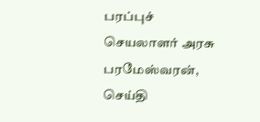பரப்புச் செயலாளர் அரசு பரமேஸ்வரன், செய்தி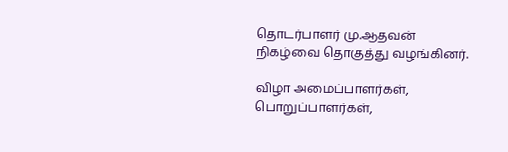தொடர்பாளர் மு.ஆதவன் நிகழ்வை தொகுத்து வழங்கினர்.

விழா அமைப்பாளர்கள், பொறுப்பாளர்கள்,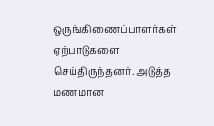ஒருங்கிணைப்பாளர்கள் ஏற்பாடுகளை செய்திருந்தனர். அடுத்த மணமான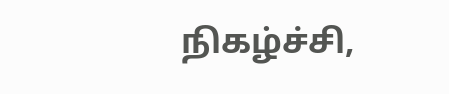நிகழ்ச்சி,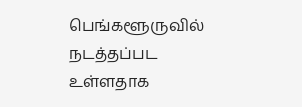பெங்களூருவில் நடத்தப்பட உள்ளதாக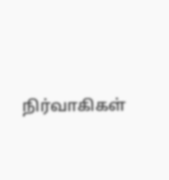நிர்வாகிகள்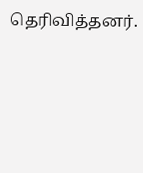தெரிவித்தனர்.